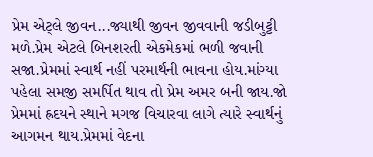પ્રેમ એટ્લે જીવન...જ્યાથી જીવન જીવવાની જડીબુટ્ટી મળે.પ્રેમ એટલે બિનશરતી એકમેકમાં ભળી જવાની સજા.પ્રેમમાં સ્વાર્થ નહીં પરમાર્થની ભાવના હોય.માંગ્યા પહેલા સમજી સમર્પિત થાવ તો પ્રેમ અમર બની જાય.જો પ્રેમમાં હ્રદયને સ્થાને મગજ વિચારવા લાગે ત્યારે સ્વાર્થનું આગમન થાય.પ્રેમમાં વેદના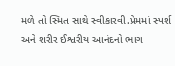મળે તો સ્મિત સાથે સ્વીકારવી.પ્રેમમાં સ્પર્શ અને શરીર ઈશ્વરીય આનંદનો ભાગ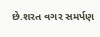છે.શરત વગર સમર્પણ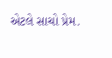એટલે સાચો પ્રેમ.